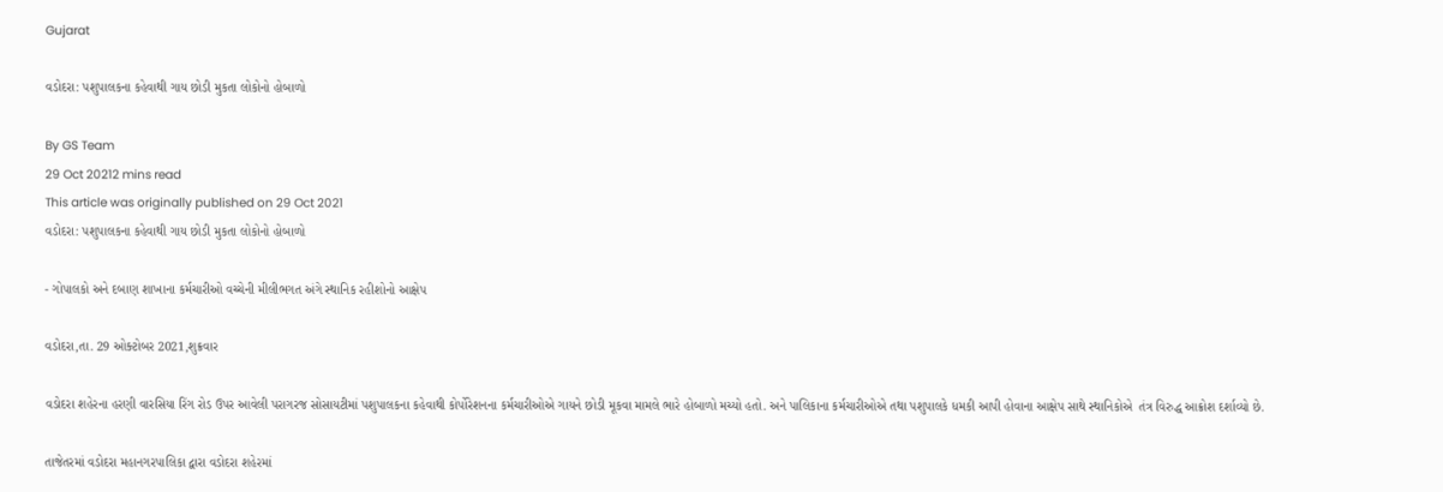Gujarat

વડોદરા: પશુપાલકના કહેવાથી ગાય છોડી મુકતા લોકોનો હોબાળો

By GS Team
29 Oct 20212 mins read
This article was originally published on 29 Oct 2021
વડોદરા: પશુપાલકના કહેવાથી ગાય છોડી મુકતા લોકોનો હોબાળો

- ગોપાલકો અને દબાણ શાખાના કર્મચારીઓ વચ્ચેની મીલીભગત અંગે સ્થાનિક રહીશોનો આક્ષેપ

વડોદરા,તા. 29 ઓક્ટોબર 2021,શુક્રવાર

વડોદરા શહેરના હરણી વારસિયા રિંગ રોડ ઉપર આવેલી પરાગરજ સોસાયટીમાં પશુપાલકના કહેવાથી કોર્પોરેશનના કર્મચારીઓએ ગાયને છોડી મૂકવા મામલે ભારે હોબાળો મચ્યો હતો. અને પાલિકાના કર્મચારીઓએ તથા પશુપાલકે ધમકી આપી હોવાના આક્ષેપ સાથે સ્થાનિકોએ  તંત્ર વિરુદ્ધ આક્રોશ દર્શાવ્યો છે.

તાજેતરમાં વડોદરા મહાનગરપાલિકા દ્વારા વડોદરા શહેરમાં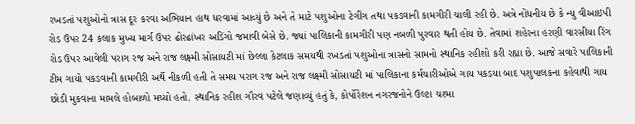રખડતાં પશુઓનો ત્રાસ દૂર કરવા અભિયાન હાથ ધરવામાં આવ્યું છે અને તે માટે પશુઓના ટેગીંગ તથા પકડવાની કામગીરી ચાલી રહી છે. અત્રે નોંધનીય છે કે ન્યુ વીઆઇપી રોડ ઉપર 24 કલાક મુખ્ય માર્ગ ઉપર ઢોરઢાંખર અડિંગો જમાવી બેસે છે. જ્યાં પાલિકાની કામગીરી પણ નબળી પુરવાર થતી હોય છે. તેવામાં શહેરના હરણી વારસીયા રિંગ રોડ ઉપર આવેલી પરાગ રજ અને રાજ લક્ષ્મી સોસાયટી માં છેલ્લા કેટલાક સમયથી રખડતાં પશુઓના ત્રાસનો સામનો સ્થાનિક રહીશો કરી રહ્યા છે. આજે સવારે પાલિકાની ટીમ ગાયો પકડવાની કામગીરી અર્થે નીકળી હતી તે સમય પરાગ રજ અને રાજ લક્ષ્મી સોસાયટી માં પાલિકાના કર્મચારીઓએ ગાય પકડયા બાદ પશુપાલકના કહેવાથી ગાય છોડી મુકવાના મામલે હોબાળો મચ્યો હતો. સ્થાનિક રહીશ ગૌરવ પટેલે જણાવ્યું હતું કે, કોર્પોરેશન નગરજનોને ઉલ્ટા ચશ્મા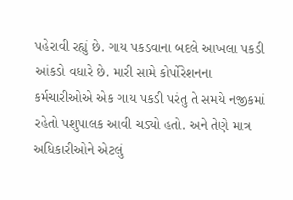પહેરાવી રહ્યું છે. ગાય પકડવાના બદલે આખલા પકડી આંકડો વધારે છે. મારી સામે કોર્પોરેશનના કર્મચારીઓએ એક ગાય પકડી પરંતુ તે સમયે નજીકમાં રહેતો પશુપાલક આવી ચડ્યો હતો. અને તેણે માત્ર અધિકારીઓને એટલું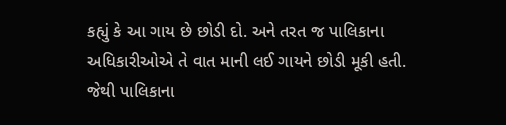કહ્યું કે આ ગાય છે છોડી દો. અને તરત જ પાલિકાના અધિકારીઓએ તે વાત માની લઈ ગાયને છોડી મૂકી હતી. જેથી પાલિકાના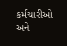કર્મચારીઓ અને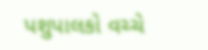પશુપાલકો વચ્ચે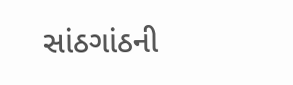સાંઠગાંઠની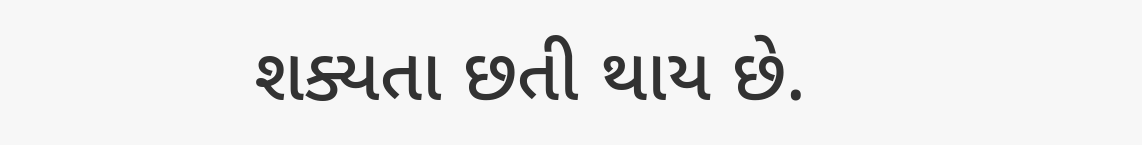શક્યતા છતી થાય છે.